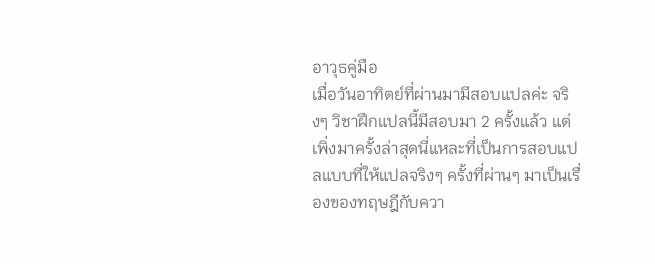อาวุธคู่มือ
เมื่อวันอาทิตย์ที่ผ่านมามีสอบแปลค่ะ จริงๆ วิชาฝึกแปลนี้มีสอบมา 2 ครั้งแล้ว แต่เพิ่งมาครั้งล่าสุดนี่แหละที่เป็นการสอบแปลแบบที่ให้แปลจริงๆ ครั้งที่ผ่านๆ มาเป็นเรื่องของทฤษฎีกับควา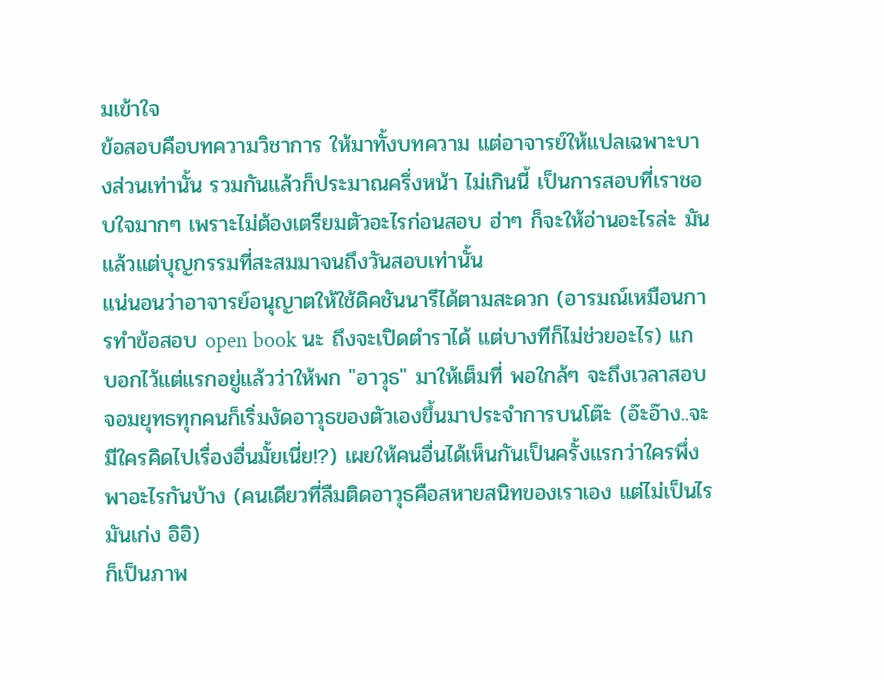มเข้าใจ
ข้อสอบคือบทความวิชาการ ให้มาทั้งบทความ แต่อาจารย์ให้แปลเฉพาะบางส่วนเท่านั้น รวมกันแล้วก็ประมาณครึ่งหน้า ไม่เกินนี้ เป็นการสอบที่เราชอบใจมากๆ เพราะไม่ต้องเตรียมตัวอะไรก่อนสอบ ฮ่าๆ ก็จะให้อ่านอะไรล่ะ มันแล้วแต่บุญกรรมที่สะสมมาจนถึงวันสอบเท่านั้น
แน่นอนว่าอาจารย์อนุญาตให้ใช้ดิคชันนารีได้ตามสะดวก (อารมณ์เหมือนการทำข้อสอบ open book นะ ถึงจะเปิดตำราได้ แต่บางทีก็ไม่ช่วยอะไร) แกบอกไว้แต่แรกอยู่แล้วว่าให้พก "อาวุธ" มาให้เต็มที่ พอใกล้ๆ จะถึงเวลาสอบ จอมยุทธทุกคนก็เริ่มงัดอาวุธของตัวเองขึ้นมาประจำการบนโต๊ะ (อ๊ะอ๊าง..จะมีใครคิดไปเรื่องอื่นมั้ยเนี่ย!?) เผยให้คนอื่นได้เห็นกันเป็นครั้งแรกว่าใครพึ่งพาอะไรกันบ้าง (คนเดียวที่ลืมติดอาวุธคือสหายสนิทของเราเอง แต่ไม่เป็นไร มันเก่ง อิอิ)
ก็เป็นภาพ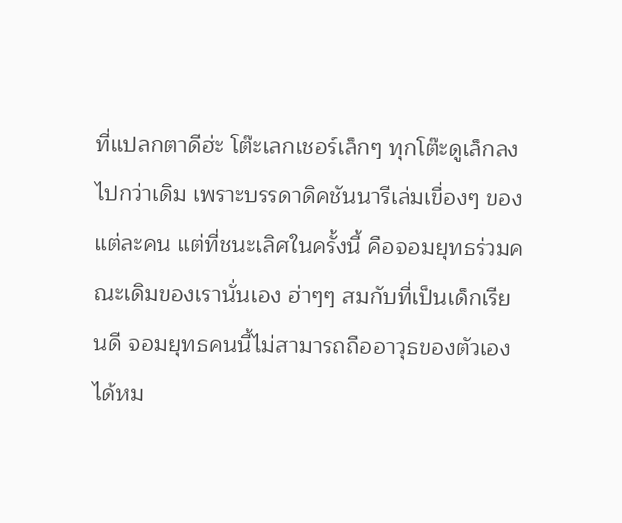ที่แปลกตาดีฮ่ะ โต๊ะเลกเชอร์เล็กๆ ทุกโต๊ะดูเล็กลงไปกว่าเดิม เพราะบรรดาดิคชันนารีเล่มเขื่องๆ ของแต่ละคน แต่ที่ชนะเลิศในครั้งนี้ คือจอมยุทธร่วมคณะเดิมของเรานั่นเอง ฮ่าๆๆ สมกับที่เป็นเด็กเรียนดี จอมยุทธคนนี้ไม่สามารถถืออาวุธของตัวเองได้หม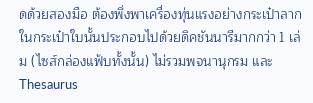ดด้วยสองมือ ต้องพึ่งพาเครื่องทุ่นแรงอย่างกระเป๋าลาก ในกระเป๋าใบนั้นประกอบไปด้วยดิคชันนารีมากกว่า 1 เล่ม (ไซส์กล่องแฟ้บทั้งนั้น) ไม่รวมพจนานุกรม และ Thesaurus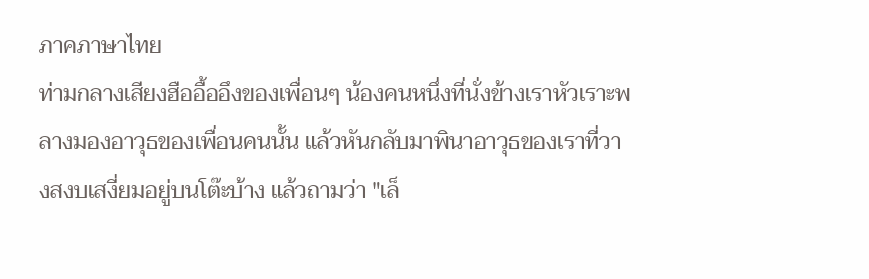ภาคภาษาไทย
ท่ามกลางเสียงฮืออื้ออึงของเพื่อนๆ น้องคนหนึ่งที่นั่งข้างเราหัวเราะพลางมองอาวุธของเพื่อนคนนั้น แล้วหันกลับมาพินาอาวุธของเราที่วางสงบเสงี่ยมอยู่บนโต๊ะบ้าง แล้วถามว่า "เล็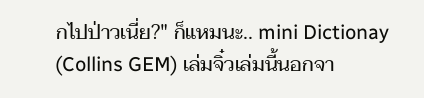กไปป่าวเนี่ย?" ก็แหมนะ.. mini Dictionay (Collins GEM) เล่มจิ๋วเล่มนี้นอกจา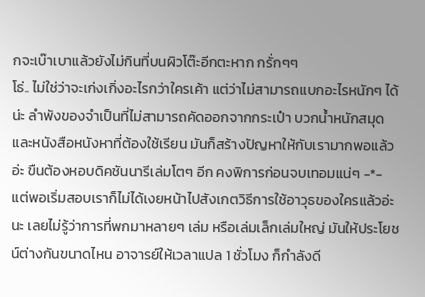กจะเบ๊าเบาแล้วยังไม่กินที่บนผิวโต๊ะอีกตะหาก กรั่กๆๆ
โธ่.. ไม่ใช่ว่าจะเก่งเกิ่งอะไรกว่าใครเค้า แต่ว่าไม่สามารถแบกอะไรหนักๆ ได้น่ะ ลำพังของจำเป็นที่ไม่สามารถคัดออกจากกระเป๋า บวกน้ำหนักสมุดและหนังสือหนังหาที่ต้องใช้เรียน มันก็สร้างปัญหาให้กับเรามากพอแล้วอ่ะ ขืนต้องหอบดิคชันนารีเล่มโตๆ อีก คงพิการก่อนจบเทอมแน่ๆ -*-
แต่พอเริ่มสอบเราก็ไม่ได้เงยหน้าไปสังเกตวิธีการใช้อาวุธของใครแล้วอ่ะนะ เลยไม่รู้ว่าการที่พกมาหลายๆ เล่ม หรือเล่มเล็กเล่มใหญ่ มันให้ประโยชน์ต่างกันขนาดไหน อาจารย์ให้เวลาแปล 1 ชั่วโมง ก็กำลังดี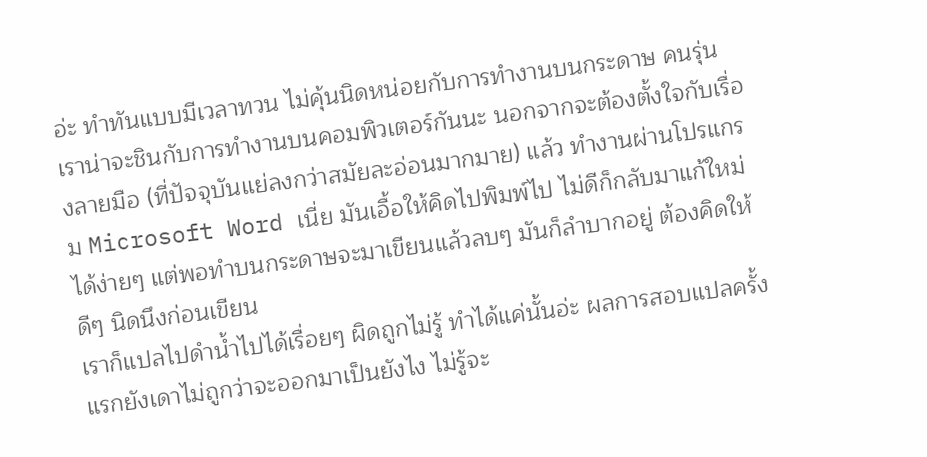อ่ะ ทำทันแบบมีเวลาทวน ไม่คุ้นนิดหน่อยกับการทำงานบนกระดาษ คนรุ่นเราน่าจะชินกับการทำงานบนคอมพิวเตอร์กันนะ นอกจากจะต้องตั้งใจกับเรื่องลายมือ (ที่ปัจจุบันแย่ลงกว่าสมัยละอ่อนมากมาย) แล้ว ทำงานผ่านโปรแกรม Microsoft Word เนี่ย มันเอื้อให้คิดไปพิมพ์ไป ไม่ดีก็กลับมาแก้ใหม่ได้ง่ายๆ แต่พอทำบนกระดาษจะมาเขียนแล้วลบๆ มันก็ลำบากอยู่ ต้องคิดให้ดีๆ นิดนึงก่อนเขียน
เราก็แปลไปดำน้ำไปได้เรื่อยๆ ผิดถูกไม่รู้ ทำได้แค่นั้นอ่ะ ผลการสอบแปลครั้งแรกยังเดาไม่ถูกว่าจะออกมาเป็นยังไง ไม่รู้จะ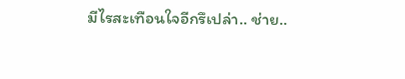มีไรสะเทือนใจอีกรึเปล่า.. ช่าย..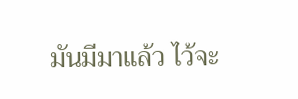มันมีมาแล้ว ไว้จะ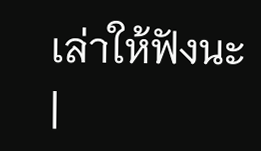เล่าให้ฟังนะ
|